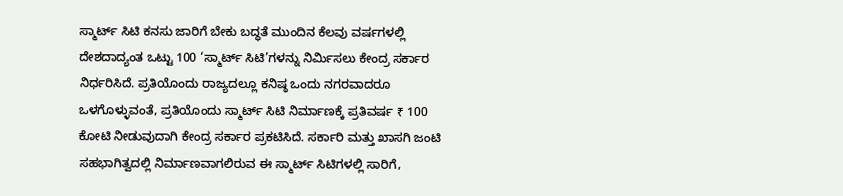ಸ್ಮಾರ್ಟ್‌ ಸಿಟಿ ಕನಸು ಜಾರಿಗೆ ಬೇಕು ಬದ್ಧತೆ ಮುಂದಿನ ಕೆಲವು ವರ್ಷಗಳಲ್ಲಿ ದೇಶದಾದ್ಯಂತ ಒಟ್ಟು 100 ‘ಸ್ಮಾರ್ಟ್ ಸಿಟಿ’ಗಳನ್ನು ನಿರ್ಮಿಸಲು ಕೇಂದ್ರ ಸರ್ಕಾರ ನಿರ್ಧರಿಸಿದೆ. ಪ್ರತಿಯೊಂದು ರಾಜ್ಯದಲ್ಲೂ ಕನಿಷ್ಠ ಒಂದು ನಗರವಾದರೂ ಒಳಗೊಳ್ಳುವಂತೆ, ಪ್ರತಿಯೊಂದು ಸ್ಮಾರ್ಟ್‌ ಸಿಟಿ ನಿರ್ಮಾಣಕ್ಕೆ ಪ್ರತಿವರ್ಷ ₹ 100 ಕೋಟಿ ನೀಡುವುದಾಗಿ ಕೇಂದ್ರ ಸರ್ಕಾರ ಪ್ರಕಟಿಸಿದೆ. ಸರ್ಕಾರಿ ಮತ್ತು ಖಾಸಗಿ ಜಂಟಿ ಸಹಭಾಗಿತ್ವದಲ್ಲಿ ನಿರ್ಮಾಣವಾಗಲಿರುವ ಈ ಸ್ಮಾರ್ಟ್‌ ಸಿಟಿಗಳಲ್ಲಿ ಸಾರಿಗೆ,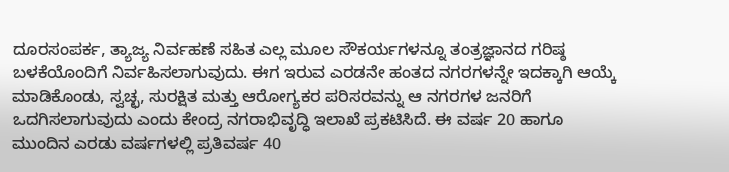ದೂರಸಂಪರ್ಕ, ತ್ಯಾಜ್ಯ ನಿರ್ವಹಣೆ ಸಹಿತ ಎಲ್ಲ ಮೂಲ ಸೌಕರ್ಯಗಳನ್ನೂ ತಂತ್ರಜ್ಞಾನದ ಗರಿಷ್ಠ ಬಳಕೆಯೊಂದಿಗೆ ನಿರ್ವಹಿಸಲಾಗುವುದು. ಈಗ ಇರುವ ಎರಡನೇ ಹಂತದ ನಗರಗಳನ್ನೇ ಇದಕ್ಕಾಗಿ ಆಯ್ಕೆ ಮಾಡಿಕೊಂಡು, ಸ್ವಚ್ಛ, ಸುರಕ್ಷಿತ ಮತ್ತು ಆರೋಗ್ಯಕರ ಪರಿಸರವನ್ನು ಆ ನಗರಗಳ ಜನರಿಗೆ ಒದಗಿಸಲಾಗುವುದು ಎಂದು ಕೇಂದ್ರ ನಗರಾಭಿವೃದ್ಧಿ ಇಲಾಖೆ ಪ್ರಕಟಿಸಿದೆ. ಈ ವರ್ಷ 20 ಹಾಗೂ ಮುಂದಿನ ಎರಡು ವರ್ಷಗಳಲ್ಲಿ ಪ್ರತಿವರ್ಷ 40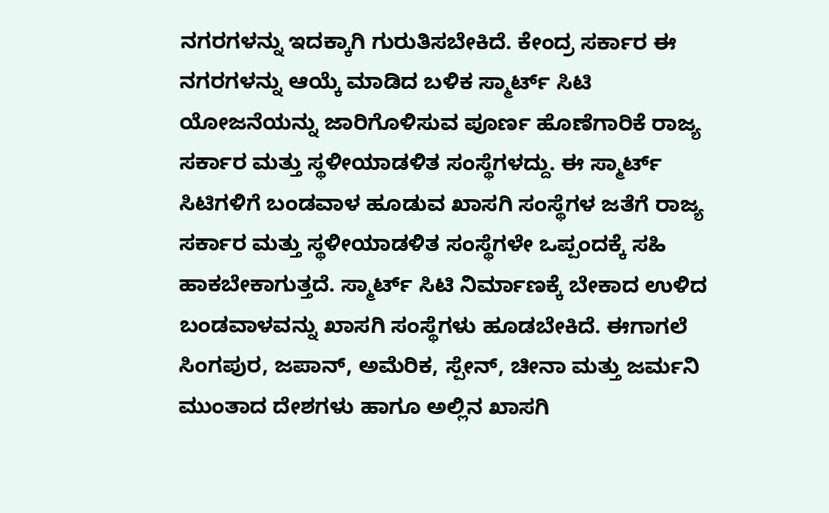ನಗರಗಳನ್ನು ಇದಕ್ಕಾಗಿ ಗುರುತಿಸಬೇಕಿದೆ. ಕೇಂದ್ರ ಸರ್ಕಾರ ಈ ನಗರಗಳನ್ನು ಆಯ್ಕೆ ಮಾಡಿದ ಬಳಿಕ ಸ್ಮಾರ್ಟ್‌ ಸಿಟಿ ಯೋಜನೆಯನ್ನು ಜಾರಿಗೊಳಿಸುವ ಪೂರ್ಣ ಹೊಣೆಗಾರಿಕೆ ರಾಜ್ಯ ಸರ್ಕಾರ ಮತ್ತು ಸ್ಥಳೀಯಾಡಳಿತ ಸಂಸ್ಥೆಗಳದ್ದು. ಈ ಸ್ಮಾರ್ಟ್‌ ಸಿಟಿಗಳಿಗೆ ಬಂಡವಾಳ ಹೂಡುವ ಖಾಸಗಿ ಸಂಸ್ಥೆಗಳ ಜತೆಗೆ ರಾಜ್ಯ ಸರ್ಕಾರ ಮತ್ತು ಸ್ಥಳೀಯಾಡಳಿತ ಸಂಸ್ಥೆಗಳೇ ಒಪ್ಪಂದಕ್ಕೆ ಸಹಿ ಹಾಕಬೇಕಾಗುತ್ತದೆ. ಸ್ಮಾರ್ಟ್‌ ಸಿಟಿ ನಿರ್ಮಾಣಕ್ಕೆ ಬೇಕಾದ ಉಳಿದ ಬಂಡವಾಳವನ್ನು ಖಾಸಗಿ ಸಂಸ್ಥೆಗಳು ಹೂಡಬೇಕಿದೆ. ಈಗಾಗಲೆ ಸಿಂಗಪುರ, ಜಪಾನ್‌, ಅಮೆರಿಕ, ಸ್ಪೇನ್‌, ಚೀನಾ ಮತ್ತು ಜರ್ಮನಿ ಮುಂತಾದ ದೇಶಗಳು ಹಾಗೂ ಅಲ್ಲಿನ ಖಾಸಗಿ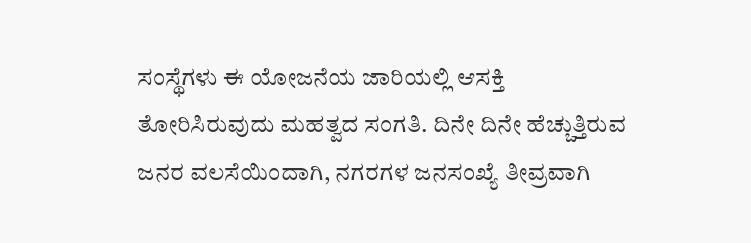ಸಂಸ್ಥೆಗಳು ಈ ಯೋಜನೆಯ ಜಾರಿಯಲ್ಲಿ ಆಸಕ್ತಿ ತೋರಿಸಿರುವುದು ಮಹತ್ವದ ಸಂಗತಿ. ದಿನೇ ದಿನೇ ಹೆಚ್ಚುತ್ತಿರುವ ಜನರ ವಲಸೆಯಿಂದಾಗಿ, ನಗರಗಳ ಜನಸಂಖ್ಯೆ ತೀವ್ರವಾಗಿ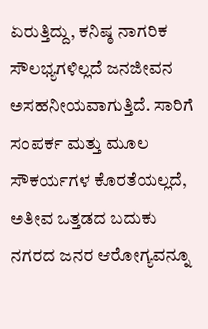ಏರುತ್ತಿದ್ದು, ಕನಿಷ್ಠ ನಾಗರಿಕ ಸೌಲಭ್ಯಗಳಿಲ್ಲದೆ ಜನಜೀವನ ಅಸಹನೀಯವಾಗುತ್ತಿದೆ. ಸಾರಿಗೆ ಸಂಪರ್ಕ ಮತ್ತು ಮೂಲ ಸೌಕರ್ಯಗಳ ಕೊರತೆಯಲ್ಲದೆ, ಅತೀವ ಒತ್ತಡದ ಬದುಕು ನಗರದ ಜನರ ಆರೋಗ್ಯವನ್ನೂ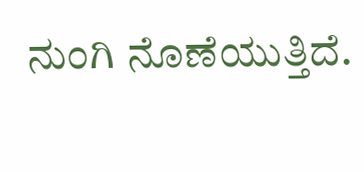ನುಂಗಿ ನೊಣೆಯುತ್ತಿದೆ.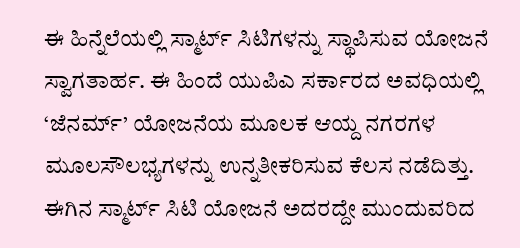ಈ ಹಿನ್ನೆಲೆಯಲ್ಲಿ ಸ್ಮಾರ್ಟ್‌ ಸಿಟಿಗಳನ್ನು ಸ್ಥಾಪಿಸುವ ಯೋಜನೆ ಸ್ವಾಗತಾರ್ಹ. ಈ ಹಿಂದೆ ಯುಪಿಎ ಸರ್ಕಾರದ ಅವಧಿಯಲ್ಲಿ ‘ಜೆನರ್ಮ್‌’ ಯೋಜನೆಯ ಮೂಲಕ ಆಯ್ದ ನಗರಗಳ ಮೂಲಸೌಲಭ್ಯಗಳನ್ನು ಉನ್ನತೀಕರಿಸುವ ಕೆಲಸ ನಡೆದಿತ್ತು. ಈಗಿನ ಸ್ಮಾರ್ಟ್‌ ಸಿಟಿ ಯೋಜನೆ ಅದರದ್ದೇ ಮುಂದುವರಿದ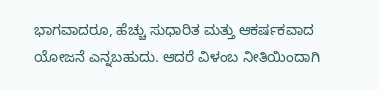ಭಾಗವಾದರೂ, ಹೆಚ್ಚು ಸುಧಾರಿತ ಮತ್ತು ಆಕರ್ಷಕವಾದ ಯೋಜನೆ ಎನ್ನಬಹುದು. ಆದರೆ ವಿಳಂಬ ನೀತಿಯಿಂದಾಗಿ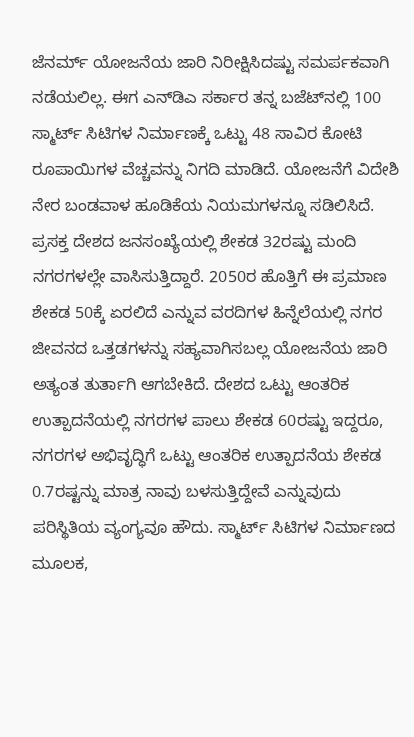ಜೆನರ್ಮ್‌ ಯೋಜನೆಯ ಜಾರಿ ನಿರೀಕ್ಷಿಸಿದಷ್ಟು ಸಮರ್ಪಕವಾಗಿ ನಡೆಯಲಿಲ್ಲ. ಈಗ ಎನ್‌ಡಿಎ ಸರ್ಕಾರ ತನ್ನ ಬಜೆಟ್‌ನಲ್ಲಿ 100 ಸ್ಮಾರ್ಟ್‌ ಸಿಟಿಗಳ ನಿರ್ಮಾಣಕ್ಕೆ ಒಟ್ಟು 48 ಸಾವಿರ ಕೋಟಿ ರೂಪಾಯಿಗಳ ವೆಚ್ಚವನ್ನು ನಿಗದಿ ಮಾಡಿದೆ. ಯೋಜನೆಗೆ ವಿದೇಶಿ ನೇರ ಬಂಡವಾಳ ಹೂಡಿಕೆಯ ನಿಯಮಗಳನ್ನೂ ಸಡಿಲಿಸಿದೆ. ಪ್ರಸಕ್ತ ದೇಶದ ಜನಸಂಖ್ಯೆಯಲ್ಲಿ ಶೇಕಡ 32ರಷ್ಟು ಮಂದಿ ನಗರಗಳಲ್ಲೇ ವಾಸಿಸುತ್ತಿದ್ದಾರೆ. 2050ರ ಹೊತ್ತಿಗೆ ಈ ಪ್ರಮಾಣ ಶೇಕಡ 50ಕ್ಕೆ ಏರಲಿದೆ ಎನ್ನುವ ವರದಿಗಳ ಹಿನ್ನೆಲೆಯಲ್ಲಿ ನಗರ ಜೀವನದ ಒತ್ತಡಗಳನ್ನು ಸಹ್ಯವಾಗಿಸಬಲ್ಲ ಯೋಜನೆಯ ಜಾರಿ ಅತ್ಯಂತ ತುರ್ತಾಗಿ ಆಗಬೇಕಿದೆ. ದೇಶದ ಒಟ್ಟು ಆಂತರಿಕ ಉತ್ಪಾದನೆಯಲ್ಲಿ ನಗರಗಳ ಪಾಲು ಶೇಕಡ 60ರಷ್ಟು ಇದ್ದರೂ, ನಗರಗಳ ಅಭಿವೃದ್ಧಿಗೆ ಒಟ್ಟು ಆಂತರಿಕ ಉತ್ಪಾದನೆಯ ಶೇಕಡ 0.7ರಷ್ಟನ್ನು ಮಾತ್ರ ನಾವು ಬಳಸುತ್ತಿದ್ದೇವೆ ಎನ್ನುವುದು ಪರಿಸ್ಥಿತಿಯ ವ್ಯಂಗ್ಯವೂ ಹೌದು. ಸ್ಮಾರ್ಟ್‌ ಸಿಟಿಗಳ ನಿರ್ಮಾಣದ ಮೂಲಕ,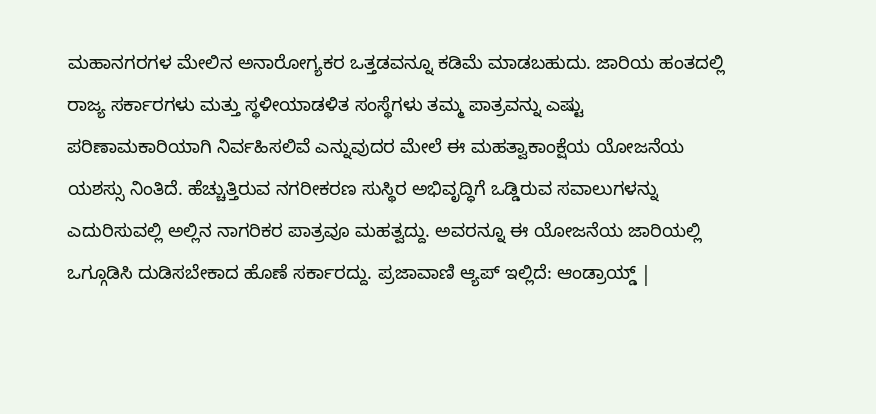ಮಹಾನಗರಗಳ ಮೇಲಿನ ಅನಾರೋಗ್ಯಕರ ಒತ್ತಡವನ್ನೂ ಕಡಿಮೆ ಮಾಡಬಹುದು. ಜಾರಿಯ ಹಂತದಲ್ಲಿ ರಾಜ್ಯ ಸರ್ಕಾರಗಳು ಮತ್ತು ಸ್ಥಳೀಯಾಡಳಿತ ಸಂಸ್ಥೆಗಳು ತಮ್ಮ ಪಾತ್ರವನ್ನು ಎಷ್ಟು ಪರಿಣಾಮಕಾರಿಯಾಗಿ ನಿರ್ವಹಿಸಲಿವೆ ಎನ್ನುವುದರ ಮೇಲೆ ಈ ಮಹತ್ವಾಕಾಂಕ್ಷೆಯ ಯೋಜನೆಯ ಯಶಸ್ಸು ನಿಂತಿದೆ. ಹೆಚ್ಚುತ್ತಿರುವ ನಗರೀಕರಣ ಸುಸ್ಥಿರ ಅಭಿವೃದ್ಧಿಗೆ ಒಡ್ಡಿರುವ ಸವಾಲುಗಳನ್ನು ಎದುರಿಸುವಲ್ಲಿ ಅಲ್ಲಿನ ನಾಗರಿಕರ ಪಾತ್ರವೂ ಮಹತ್ವದ್ದು. ಅವರನ್ನೂ ಈ ಯೋಜನೆಯ ಜಾರಿಯಲ್ಲಿ ಒಗ್ಗೂಡಿಸಿ ದುಡಿಸಬೇಕಾದ ಹೊಣೆ ಸರ್ಕಾರದ್ದು. ಪ್ರಜಾವಾಣಿ ಆ್ಯಪ್ ಇಲ್ಲಿದೆ: ಆಂಡ್ರಾಯ್ಡ್ |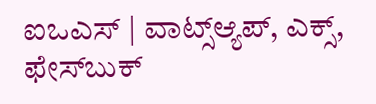ಐಒಎಸ್ | ವಾಟ್ಸ್ಆ್ಯಪ್, ಎಕ್ಸ್, ಫೇಸ್‌ಬುಕ್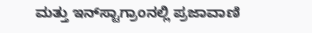ಮತ್ತು ಇನ್‌ಸ್ಟಾಗ್ರಾಂನಲ್ಲಿ ಪ್ರಜಾವಾಣಿ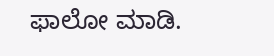ಫಾಲೋ ಮಾಡಿ.